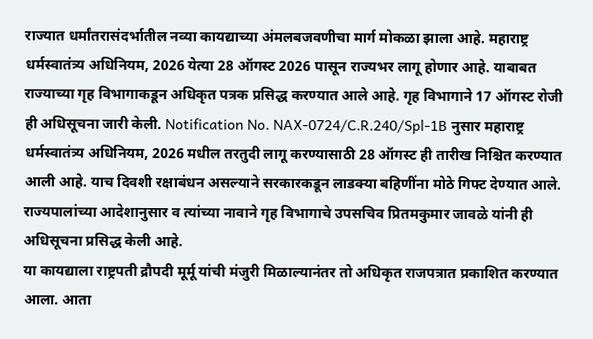राज्यात धर्मांतरासंदर्भातील नव्या कायद्याच्या अंमलबजवणीचा मार्ग मोकळा झाला आहे. महाराष्ट्र धर्मस्वातंत्र्य अधिनियम, 2026 येत्या 28 ऑगस्ट 2026 पासून राज्यभर लागू होणार आहे. याबाबत राज्याच्या गृह विभागाकडून अधिकृत पत्रक प्रसिद्ध करण्यात आले आहे. गृह विभागाने 17 ऑगस्ट रोजी ही अधिसूचना जारी केली. Notification No. NAX-0724/C.R.240/Spl-1B नुसार महाराष्ट्र धर्मस्वातंत्र्य अधिनियम, 2026 मधील तरतुदी लागू करण्यासाठी 28 ऑगस्ट ही तारीख निश्चित करण्यात आली आहे. याच दिवशी रक्षाबंधन असल्याने सरकारकडून लाडक्या बहिणींना मोठे गिफ्ट देण्यात आले. राज्यपालांच्या आदेशानुसार व त्यांच्या नावाने गृह विभागाचे उपसचिव प्रितमकुमार जावळे यांनी ही अधिसूचना प्रसिद्ध केली आहे.
या कायद्याला राष्ट्रपती द्रौपदी मूर्मू यांची मंजुरी मिळाल्यानंतर तो अधिकृत राजपत्रात प्रकाशित करण्यात आला. आता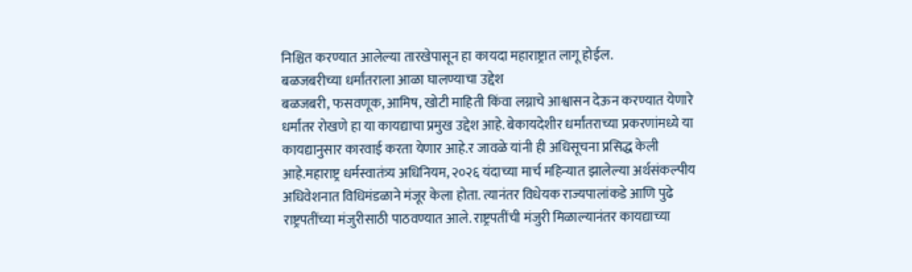निश्चित करण्यात आलेल्या तारखेपासून हा कायदा महाराष्ट्रात लागू होईल.
बळजबरीच्या धर्मांतराला आळा घालण्याचा उद्देश
बळजबरी, फसवणूक, आमिष, खोटी माहिती किंवा लग्नाचे आश्वासन देऊन करण्यात येणारे धर्मांतर रोखणे हा या कायद्याचा प्रमुख उद्देश आहे. बेकायदेशीर धर्मांतराच्या प्रकरणांमध्ये या कायद्यानुसार कारवाई करता येणार आहे.र जावळे यांनी ही अधिसूचना प्रसिद्ध केली आहे.महाराष्ट्र धर्मस्वातंत्र्य अधिनियम, २०२६ यंदाच्या मार्च महिन्यात झालेल्या अर्थसंकल्पीय अधिवेशनात विधिमंडळाने मंजूर केला होता. त्यानंतर विधेयक राज्यपालांकडे आणि पुढे राष्ट्रपतींच्या मंजुरीसाठी पाठवण्यात आले. राष्ट्रपतींची मंजुरी मिळाल्यानंतर कायद्याच्या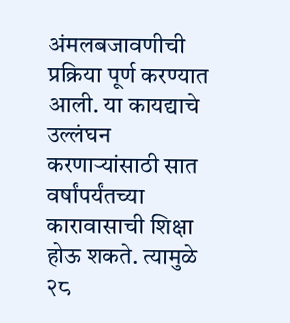अंमलबजावणीची प्रक्रिया पूर्ण करण्यात आली. या कायद्याचे उल्लंघन करणाऱ्यांसाठी सात वर्षांपर्यंतच्या कारावासाची शिक्षा होऊ शकते. त्यामुळे २८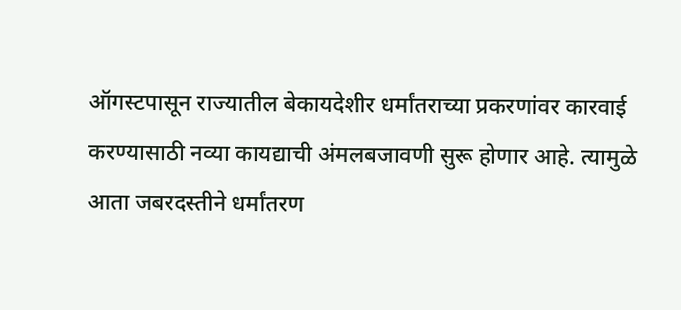ऑगस्टपासून राज्यातील बेकायदेशीर धर्मांतराच्या प्रकरणांवर कारवाई करण्यासाठी नव्या कायद्याची अंमलबजावणी सुरू होणार आहे. त्यामुळे आता जबरदस्तीने धर्मांतरण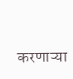करणाऱ्या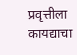प्रवृत्तीला कायद्याचा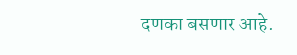दणका बसणार आहे.